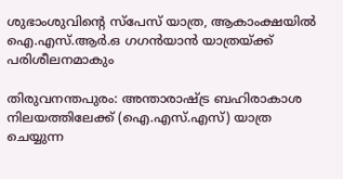ശുഭാംശുവിന്റെ സ്പേസ് യാത്ര, ആകാംക്ഷയിൽ ഐ.എസ്.ആർ.ഒ ഗഗൻയാൻ യാത്രയ്ക്ക് പരിശീലനമാകും

തിരുവനന്തപുരം: അന്താരാഷ്ട്ര ബഹിരാകാശ നിലയത്തിലേക്ക് (ഐ.എസ്.എസ്) യാത്ര ചെയ്യുന്ന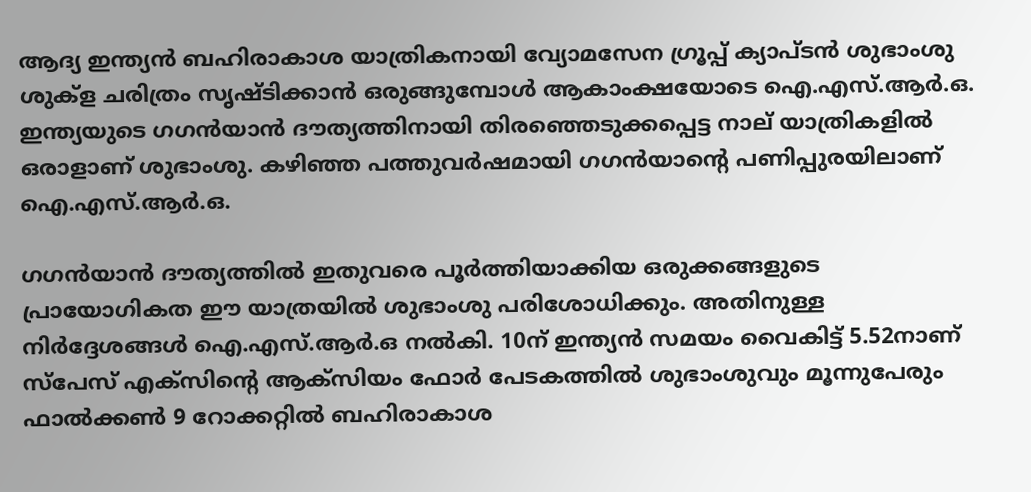ആദ്യ ഇന്ത്യൻ ബഹിരാകാശ യാത്രികനായി വ്യോമസേന ഗ്രൂപ്പ് ക്യാപ്ടൻ ശുഭാംശു ശുക്ള ചരിത്രം സൃഷ്ടിക്കാൻ ഒരുങ്ങുമ്പോൾ ആകാംക്ഷയോടെ ഐ.എസ്.ആർ.ഒ. ഇന്ത്യയുടെ ഗഗൻയാൻ ദൗത്യത്തിനായി തിരഞ്ഞെടുക്കപ്പെട്ട നാല് യാത്രികളിൽ ഒരാളാണ് ശുഭാംശു. കഴിഞ്ഞ പത്തുവർഷമായി ഗഗൻയാന്റെ പണിപ്പുരയിലാണ് ഐ.എസ്.ആർ.ഒ.

ഗഗൻയാൻ ദൗത്യത്തിൽ ഇതുവരെ പൂർത്തിയാക്കിയ ഒരുക്കങ്ങളുടെ പ്രായോഗികത ഈ യാത്രയിൽ ശുഭാംശു പരിശോധിക്കും. അതിനുള്ള നിർദ്ദേശങ്ങൾ ഐ.എസ്.ആർ.ഒ നൽകി. 10ന് ഇന്ത്യൻ സമയം വൈകിട്ട് 5.52നാണ് സ്പേസ് എക്സിന്റെ ആക്സിയം ഫോർ പേടകത്തിൽ ശുഭാംശുവും മൂന്നുപേരും ഫാൽക്കൺ 9 റോക്കറ്റിൽ ബഹിരാകാശ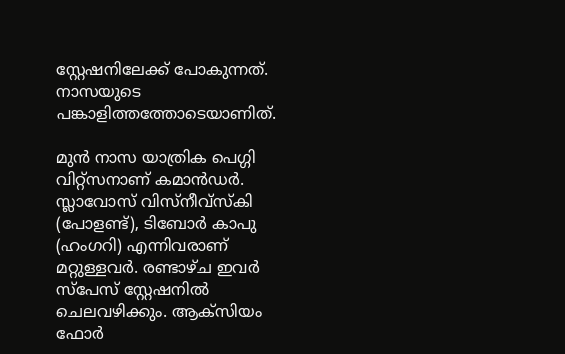സ്റ്റേഷനിലേക്ക് പോകുന്നത്. നാസയുടെ പങ്കാളിത്തത്തോടെയാണിത്.

മുൻ നാസ യാത്രിക പെഗ്ഗി വിറ്റ്സനാണ് കമാൻഡർ. സ്ലാവോസ് വിസ്നീവ്സ്കി (പോളണ്ട്), ടിബോർ കാപു (ഹംഗറി) എന്നിവരാണ് മറ്റുള്ളവർ. രണ്ടാഴ്ച ഇവർ സ്പേസ് സ്റ്റേഷനിൽ ചെലവഴിക്കും. ആക്സിയം ഫോർ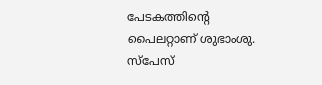പേടകത്തിന്റെ പൈലറ്റാണ് ശുഭാംശു. സ്പേസ്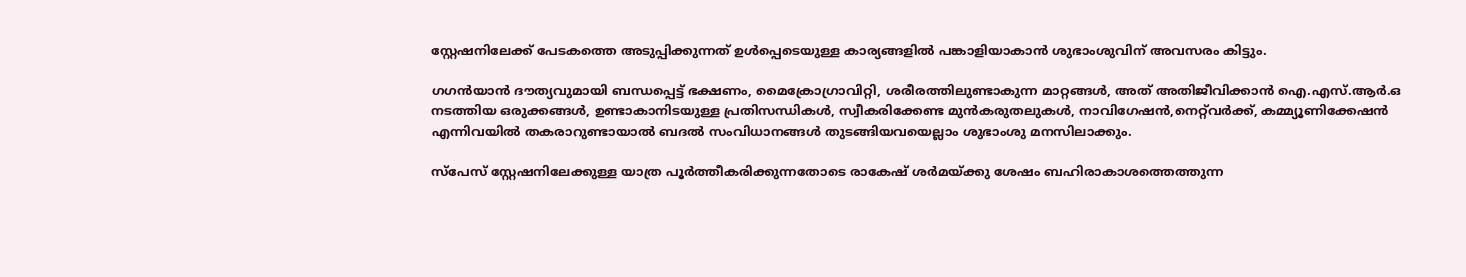സ്റ്റേഷനിലേക്ക് പേടകത്തെ അടുപ്പിക്കുന്നത് ഉൾപ്പെടെയുള്ള കാര്യങ്ങളിൽ പങ്കാളിയാകാൻ ശുഭാംശുവിന് അവസരം കിട്ടും.

ഗഗൻയാൻ ദൗത്യവുമായി ബന്ധപ്പെട്ട് ഭക്ഷണം, മൈക്രോഗ്രാവിറ്റി, ശരീരത്തിലുണ്ടാകുന്ന മാറ്റങ്ങൾ, അത് അതിജീവിക്കാൻ ഐ.എസ്.ആർ.ഒ നടത്തിയ ഒരുക്കങ്ങൾ, ഉണ്ടാകാനിടയുള്ള പ്രതിസന്ധികൾ, സ്വീകരിക്കേണ്ട മുൻകരുതലുകൾ, നാവിഗേഷൻ,നെറ്റ്‌‌വർക്ക്, കമ്മ്യൂണിക്കേഷൻ എന്നിവയിൽ തകരാറുണ്ടായാൽ ബദൽ സംവിധാനങ്ങൾ തുടങ്ങിയവയെല്ലാം ശുഭാംശു മനസിലാക്കും.

സ്പേസ് സ്റ്റേഷനിലേക്കുള്ള യാത്ര പൂർത്തീകരിക്കുന്നതോടെ രാകേഷ് ശർമയ്ക്കു ശേഷം ബഹിരാകാശത്തെത്തുന്ന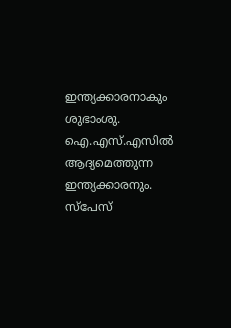ഇന്ത്യക്കാരനാകും ശുഭാംശു. ഐ.എസ്.എസിൽ ആദ്യമെത്തുന്ന ഇന്ത്യക്കാരനും. സ്പേസ്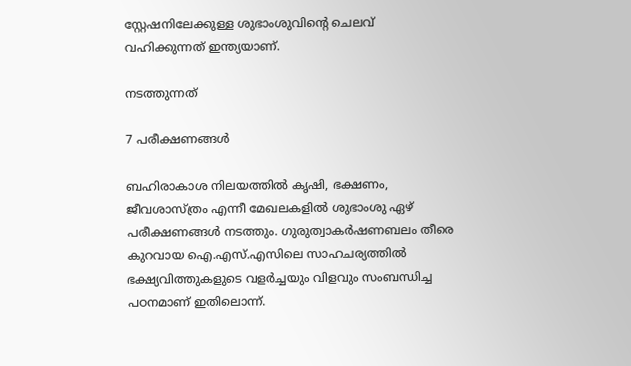സ്റ്റേഷനിലേക്കുള്ള ശുഭാംശുവിന്റെ ചെലവ് വഹിക്കുന്നത് ഇന്ത്യയാണ്.

നടത്തുന്നത്

7 പരീക്ഷണങ്ങൾ

ബഹിരാകാശ നിലയത്തിൽ കൃഷി, ഭക്ഷണം, ജീവശാസ്ത്രം എന്നീ മേഖലകളിൽ ശുഭാംശു ഏഴ് പരീക്ഷണങ്ങൾ നടത്തും. ഗുരുത്വാകർഷണബലം തീരെ കുറവായ ഐ.എസ്.എസിലെ സാഹചര്യത്തിൽ ഭക്ഷ്യവിത്തുകളുടെ വളർച്ചയും വിളവും സംബന്ധിച്ച പഠനമാണ് ഇതിലൊന്ന്.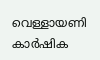വെള്ളായണി കാർഷിക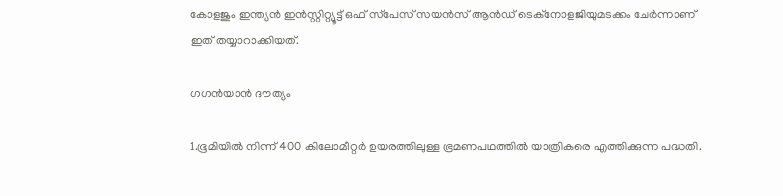കോളജും ഇന്ത്യൻ ഇൻസ്റ്റിറ്റ്യൂട്ട് ഒഫ് സ്‌പേസ് സയൻസ് ആൻഡ് ടെക്‌നോളജിയുമടക്കം ചേർന്നാണ് ഇത് തയ്യാറാക്കിയത്.

ഗഗൻയാൻ ദൗത്യം

1.ഭൂമിയിൽ നിന്ന് 400 കിലോമീറ്റർ ഉയരത്തിലുള്ള ഭ്രമണപഥത്തിൽ യാത്രികരെ എത്തിക്കുന്ന പദ്ധതി.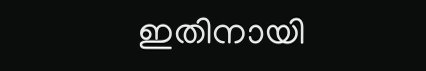ഇതിനായി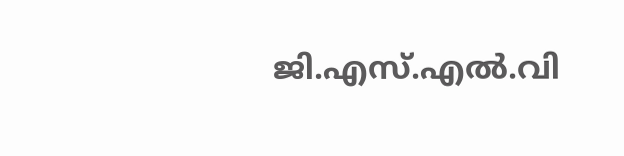ജി.എസ്.എൽ.വി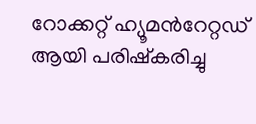റോക്കറ്റ് ഹ്യൂമൻറേറ്റഡ് ആയി പരിഷ്കരിച്ചു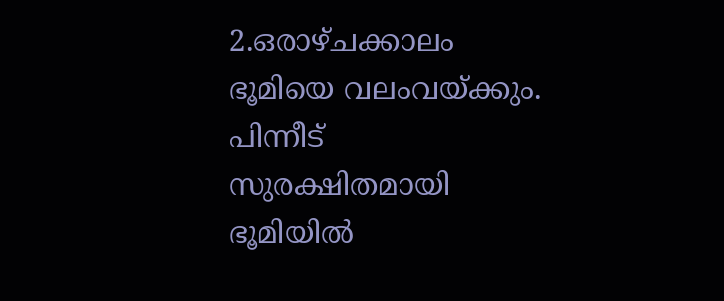2.ഒരാഴ്ചക്കാലം ഭൂമിയെ വലംവയ്ക്കും. പിന്നീട് സുരക്ഷിതമായി ഭൂമിയിൽ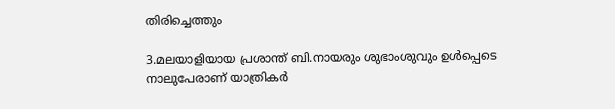തിരിച്ചെത്തും

3.മലയാളിയായ പ്രശാന്ത് ബി.നായരും ശുഭാംശുവും ഉൾപ്പെടെ നാലുപേരാണ് യാത്രികർ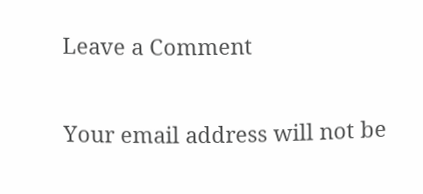Leave a Comment

Your email address will not be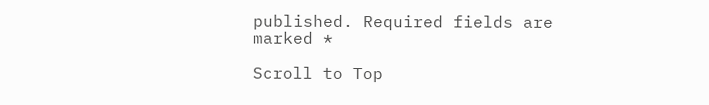published. Required fields are marked *

Scroll to Top